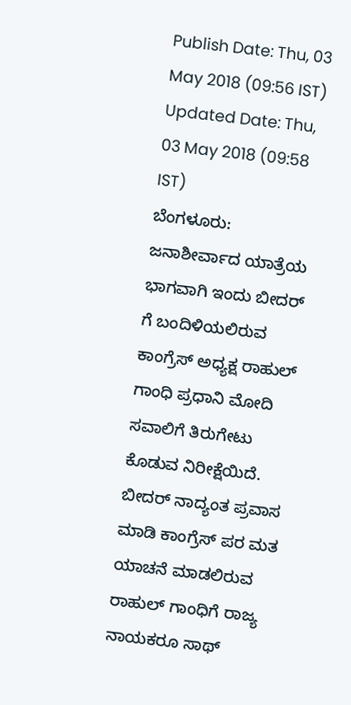Publish Date: Thu, 03 May 2018 (09:56 IST)
Updated Date: Thu, 03 May 2018 (09:58 IST)
ಬೆಂಗಳೂರು: ಜನಾಶೀರ್ವಾದ ಯಾತ್ರೆಯ ಭಾಗವಾಗಿ ಇಂದು ಬೀದರ್ ಗೆ ಬಂದಿಳಿಯಲಿರುವ ಕಾಂಗ್ರೆಸ್ ಅಧ್ಯಕ್ಷ ರಾಹುಲ್ ಗಾಂಧಿ ಪ್ರಧಾನಿ ಮೋದಿ ಸವಾಲಿಗೆ ತಿರುಗೇಟು ಕೊಡುವ ನಿರೀಕ್ಷೆಯಿದೆ.
ಬೀದರ್ ನಾದ್ಯಂತ ಪ್ರವಾಸ ಮಾಡಿ ಕಾಂಗ್ರೆಸ್ ಪರ ಮತ ಯಾಚನೆ ಮಾಡಲಿರುವ ರಾಹುಲ್ ಗಾಂಧಿಗೆ ರಾಜ್ಯ ನಾಯಕರೂ ಸಾಥ್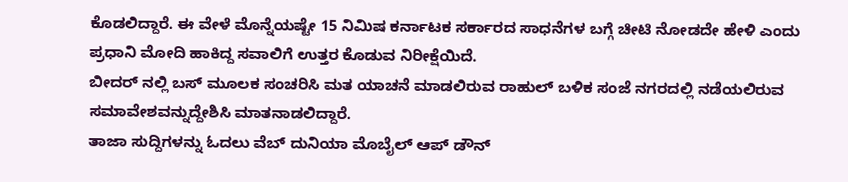ಕೊಡಲಿದ್ದಾರೆ. ಈ ವೇಳೆ ಮೊನ್ನೆಯಷ್ಟೇ 15 ನಿಮಿಷ ಕರ್ನಾಟಕ ಸರ್ಕಾರದ ಸಾಧನೆಗಳ ಬಗ್ಗೆ ಚೀಟಿ ನೋಡದೇ ಹೇಳಿ ಎಂದು ಪ್ರಧಾನಿ ಮೋದಿ ಹಾಕಿದ್ದ ಸವಾಲಿಗೆ ಉತ್ತರ ಕೊಡುವ ನಿರೀಕ್ಷೆಯಿದೆ.
ಬೀದರ್ ನಲ್ಲಿ ಬಸ್ ಮೂಲಕ ಸಂಚರಿಸಿ ಮತ ಯಾಚನೆ ಮಾಡಲಿರುವ ರಾಹುಲ್ ಬಳಿಕ ಸಂಜೆ ನಗರದಲ್ಲಿ ನಡೆಯಲಿರುವ ಸಮಾವೇಶವನ್ನುದ್ದೇಶಿಸಿ ಮಾತನಾಡಲಿದ್ದಾರೆ.
ತಾಜಾ ಸುದ್ದಿಗಳನ್ನು ಓದಲು ವೆಬ್ ದುನಿಯಾ ಮೊಬೈಲ್ ಆಪ್ ಡೌನ್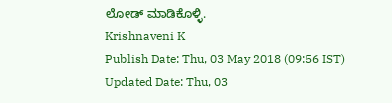ಲೋಡ್ ಮಾಡಿಕೊಳ್ಳಿ.
Krishnaveni K
Publish Date: Thu, 03 May 2018 (09:56 IST)
Updated Date: Thu, 03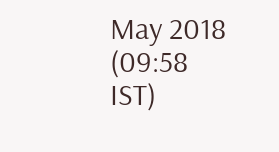May 2018 (09:58 IST)